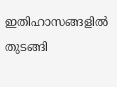ഇതിഹാസങ്ങളില്‍ തുടങ്ങി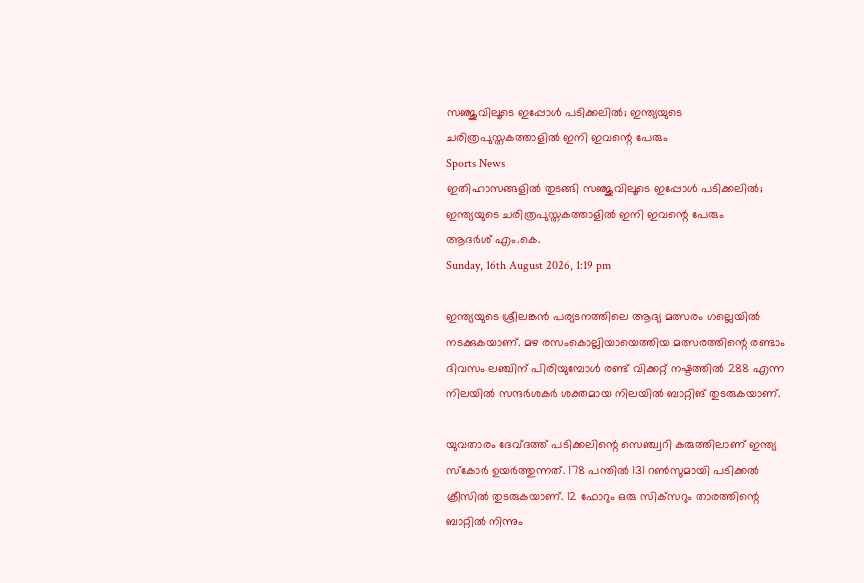സഞ്ജുവിലൂടെ ഇപ്പോള്‍ പടിക്കലില്‍; ഇന്ത്യയുടെ ചരിത്രപുസ്തകത്താളില്‍ ഇനി ഇവന്റെ പേരും
Sports News
ഇതിഹാസങ്ങളില്‍ തുടങ്ങി സഞ്ജുവിലൂടെ ഇപ്പോള്‍ പടിക്കലില്‍; ഇന്ത്യയുടെ ചരിത്രപുസ്തകത്താളില്‍ ഇനി ഇവന്റെ പേരും
ആദർശ് എം.കെ.
Sunday, 16th August 2026, 1:19 pm

ഇന്ത്യയുടെ ശ്രീലങ്കന്‍ പര്യടനത്തിലെ ആദ്യ മത്സരം ഗല്ലെയില്‍ നടക്കുകയാണ്. മഴ രസംകൊല്ലിയായെത്തിയ മത്സരത്തിന്റെ രണ്ടാം ദിവസം ലഞ്ചിന് പിരിയുമ്പോള്‍ രണ്ട് വിക്കറ്റ് നഷ്ടത്തില്‍ 288 എന്ന നിലയില്‍ സന്ദര്‍ശകര്‍ ശക്തമായ നിലയില്‍ ബാറ്റിങ് തുടരുകയാണ്.

യുവതാരം ദേവ്ദത്ത് പടിക്കലിന്റെ സെഞ്ച്വറി കരുത്തിലാണ് ഇന്ത്യ സ്‌കോര്‍ ഉയര്‍ത്തുന്നത്. 178 പന്തില്‍ 131 റണ്‍സുമായി പടിക്കല്‍ ക്രീസില്‍ തുടരുകയാണ്. 12 ഫോറും ഒരു സിക്‌സറും താരത്തിന്റെ ബാറ്റില്‍ നിന്നും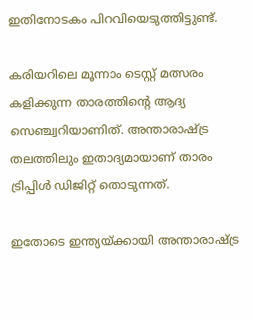ഇതിനോടകം പിറവിയെടുത്തിട്ടുണ്ട്.

കരിയറിലെ മൂന്നാം ടെസ്റ്റ് മത്സരം കളിക്കുന്ന താരത്തിന്റെ ആദ്യ സെഞ്ച്വറിയാണിത്. അന്താരാഷ്ട്ര തലത്തിലും ഇതാദ്യമായാണ് താരം ട്രിപ്പിള്‍ ഡിജിറ്റ് തൊടുന്നത്.

ഇതോടെ ഇന്ത്യയ്ക്കായി അന്താരാഷ്ട്ര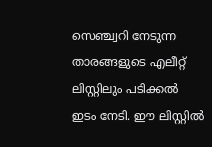സെഞ്ച്വറി നേടുന്ന താരങ്ങളുടെ എലീറ്റ് ലിസ്റ്റിലും പടിക്കല്‍ ഇടം നേടി. ഈ ലിസ്റ്റില്‍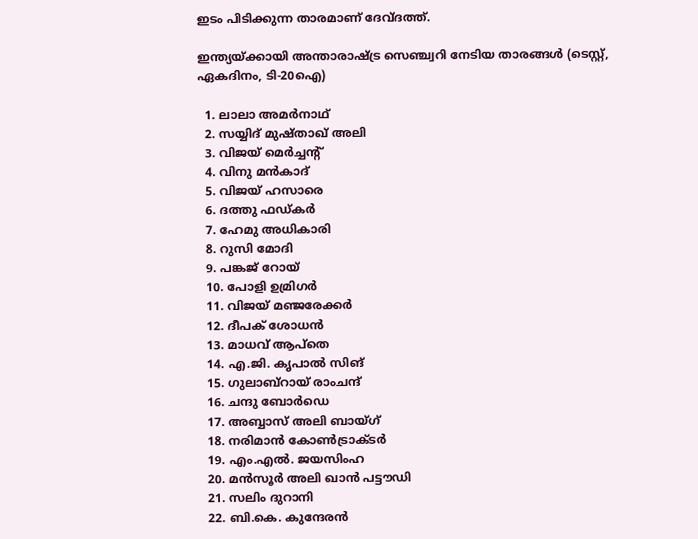ഇടം പിടിക്കുന്ന താരമാണ് ദേവ്ദത്ത്.

ഇന്ത്യയ്ക്കായി അന്താരാഷ്ട്ര സെഞ്ച്വറി നേടിയ താരങ്ങള്‍ (ടെസ്റ്റ്, ഏകദിനം, ടി-20ഐ)

  1. ലാലാ അമര്‍നാഥ്
  2. സയ്യിദ് മുഷ്താഖ് അലി
  3. വിജയ് മെര്‍ച്ചന്റ്
  4. വിനു മന്‍കാദ്
  5. വിജയ് ഹസാരെ
  6. ദത്തു ഫഡ്കര്‍
  7. ഹേമു അധികാരി
  8. റുസി മോദി
  9. പങ്കജ് റോയ്
  10. പോളി ഉമ്രിഗര്‍
  11. വിജയ് മഞ്ജരേക്കര്‍
  12. ദീപക് ശോധന്‍
  13. മാധവ് ആപ്‌തെ
  14. എ.ജി. കൃപാല്‍ സിങ്
  15. ഗുലാബ്‌റായ് രാംചന്ദ്
  16. ചന്ദു ബോര്‍ഡെ
  17. അബ്ബാസ് അലി ബായ്ഗ്
  18. നരിമാന്‍ കോണ്‍ട്രാക്ടര്‍
  19. എം.എല്‍. ജയസിംഹ
  20. മന്‍സൂര്‍ അലി ഖാന്‍ പട്ടൗഡി
  21. സലിം ദുറാനി
  22. ബി.കെ. കുന്ദേരന്‍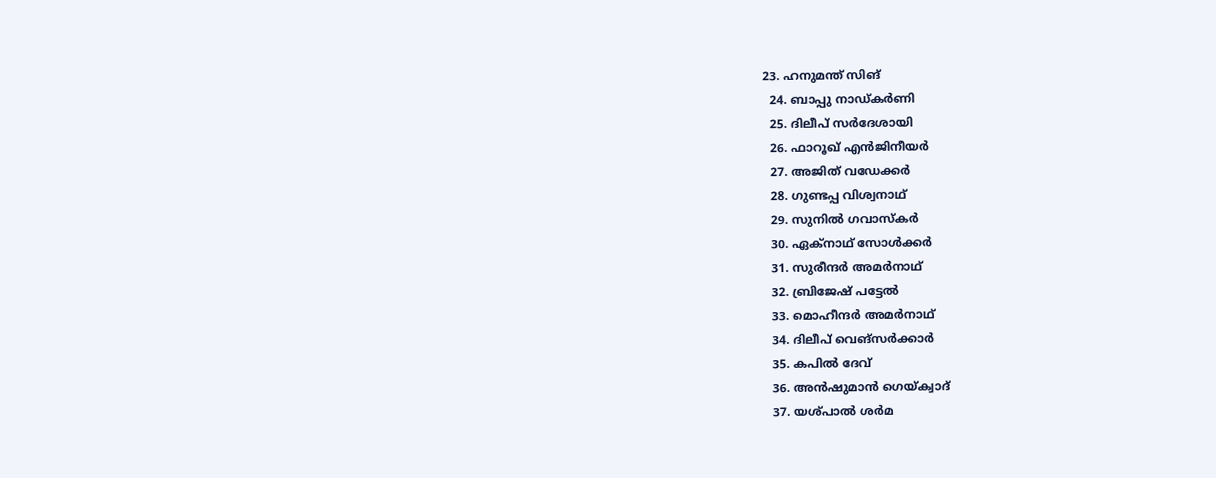23. ഹനുമന്ത് സിങ്
  24. ബാപ്പു നാഡ്കര്‍ണി
  25. ദിലീപ് സര്‍ദേശായി
  26. ഫാറൂഖ് എന്‍ജിനീയര്‍
  27. അജിത് വഡേക്കര്‍
  28. ഗുണ്ടപ്പ വിശ്വനാഥ്
  29. സുനില്‍ ഗവാസ്‌കര്‍
  30. ഏക്‌നാഥ് സോള്‍ക്കര്‍
  31. സുരീന്ദര്‍ അമര്‍നാഥ്
  32. ബ്രിജേഷ് പട്ടേല്‍
  33. മൊഹീന്ദര്‍ അമര്‍നാഥ്
  34. ദിലീപ് വെങ്‌സര്‍ക്കാര്‍
  35. കപില്‍ ദേവ്
  36. അന്‍ഷുമാന്‍ ഗെയ്ക്വാദ്
  37. യശ്പാല്‍ ശര്‍മ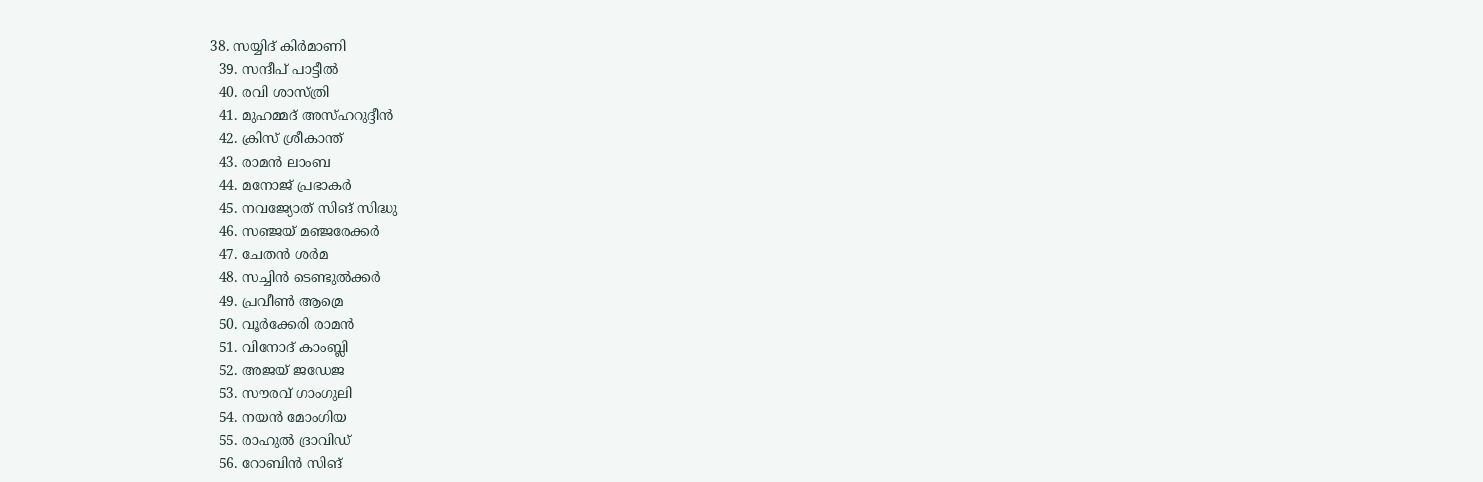38. സയ്യിദ് കിര്‍മാണി
  39. സന്ദീപ് പാട്ടീല്‍
  40. രവി ശാസ്ത്രി
  41. മുഹമ്മദ് അസ്ഹറുദ്ദീന്‍
  42. ക്രിസ് ശ്രീകാന്ത്
  43. രാമന്‍ ലാംബ
  44. മനോജ് പ്രഭാകര്‍
  45. നവജ്യോത് സിങ് സിദ്ധു
  46. സഞ്ജയ് മഞ്ജരേക്കര്‍
  47. ചേതന്‍ ശര്‍മ
  48. സച്ചിന്‍ ടെണ്ടുല്‍ക്കര്‍
  49. പ്രവീണ്‍ ആമ്രെ
  50. വൂര്‍ക്കേരി രാമന്‍
  51. വിനോദ് കാംബ്ലി
  52. അജയ് ജഡേജ
  53. സൗരവ് ഗാംഗുലി
  54. നയന്‍ മോംഗിയ
  55. രാഹുല്‍ ദ്രാവിഡ്
  56. റോബിന്‍ സിങ്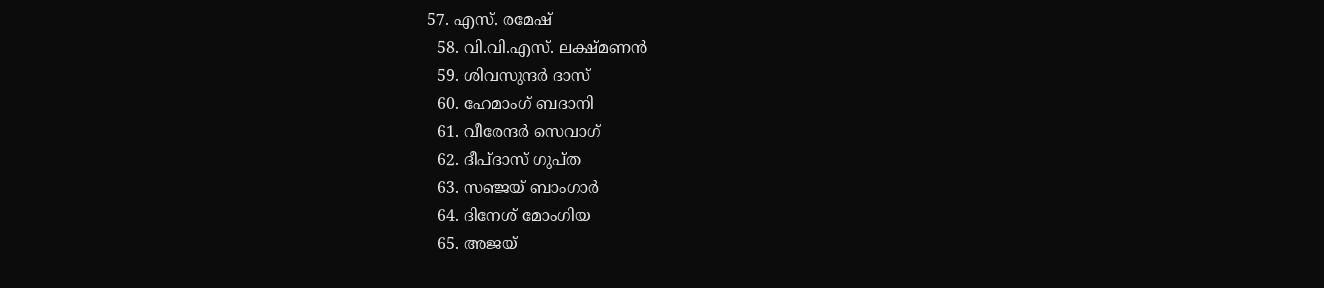57. എസ്. രമേഷ്
  58. വി.വി.എസ്. ലക്ഷ്മണന്‍
  59. ശിവസുന്ദര്‍ ദാസ്
  60. ഹേമാംഗ് ബദാനി
  61. വീരേന്ദര്‍ സെവാഗ്
  62. ദീപ്ദാസ് ഗുപ്ത
  63. സഞ്ജയ് ബാംഗാര്‍
  64. ദിനേശ് മോംഗിയ
  65. അജയ്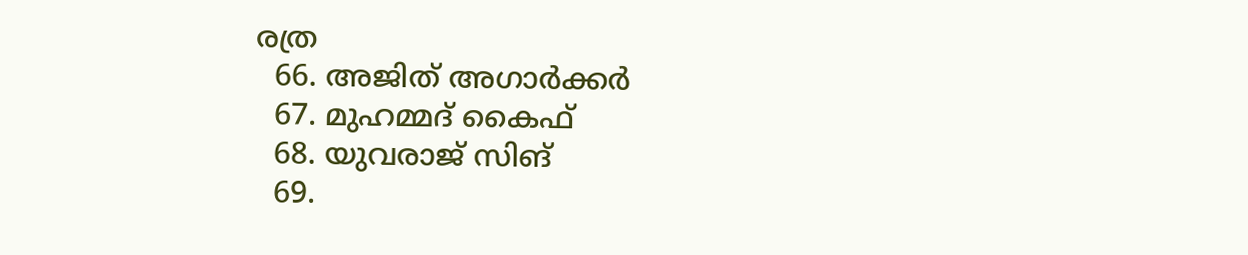രത്ര
  66. അജിത് അഗാര്‍ക്കര്‍
  67. മുഹമ്മദ് കൈഫ്
  68. യുവരാജ് സിങ്
  69.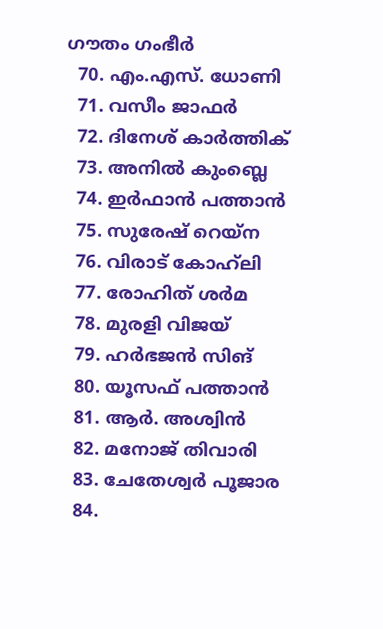ഗൗതം ഗംഭീര്‍
  70. എം.എസ്. ധോണി
  71. വസീം ജാഫര്‍
  72. ദിനേശ് കാര്‍ത്തിക്
  73. അനില്‍ കുംബ്ലെ
  74. ഇര്‍ഫാന്‍ പത്താന്‍
  75. സുരേഷ് റെയ്‌ന
  76. വിരാട് കോഹ്‌ലി
  77. രോഹിത് ശര്‍മ
  78. മുരളി വിജയ്
  79. ഹര്‍ഭജന്‍ സിങ്
  80. യൂസഫ് പത്താന്‍
  81. ആര്‍. അശ്വിന്‍
  82. മനോജ് തിവാരി
  83. ചേതേശ്വര്‍ പൂജാര
  84.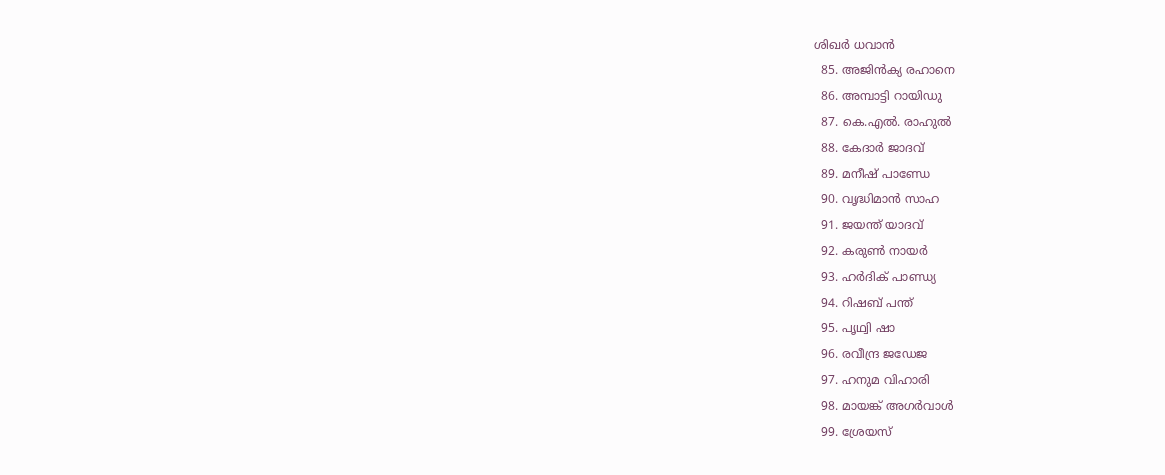ശിഖര്‍ ധവാന്‍
  85. അജിന്‍ക്യ രഹാനെ
  86. അമ്പാട്ടി റായിഡു
  87. കെ.എല്‍. രാഹുല്‍
  88. കേദാര്‍ ജാദവ്
  89. മനീഷ് പാണ്ഡേ
  90. വൃദ്ധിമാന്‍ സാഹ
  91. ജയന്ത് യാദവ്
  92. കരുണ്‍ നായര്‍
  93. ഹര്‍ദിക് പാണ്ഡ്യ
  94. റിഷബ് പന്ത്
  95. പൃഥ്വി ഷാ
  96. രവീന്ദ്ര ജഡേജ
  97. ഹനുമ വിഹാരി
  98. മായങ്ക് അഗര്‍വാള്‍
  99. ശ്രേയസ്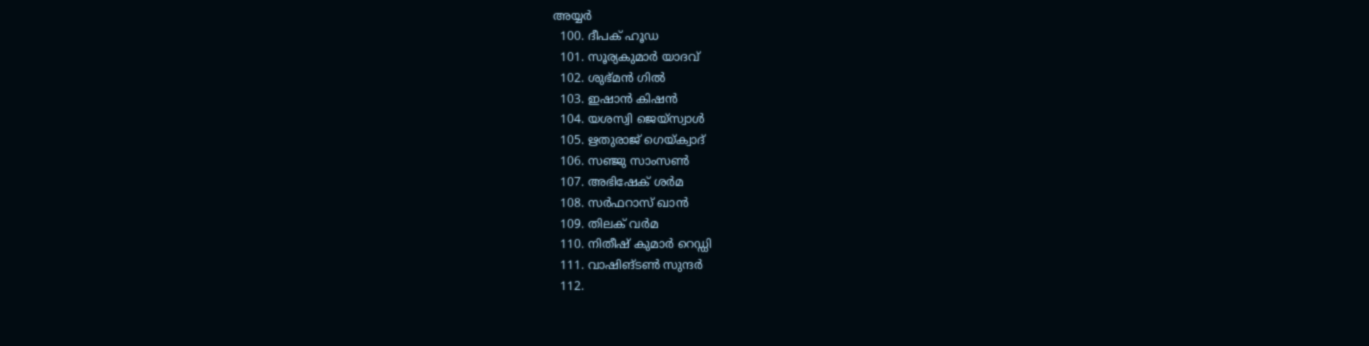അയ്യര്‍
  100. ദീപക് ഹൂഡ
  101. സൂര്യകുമാര്‍ യാദവ്
  102. ശുഭ്മന്‍ ഗില്‍
  103. ഇഷാന്‍ കിഷന്‍
  104. യശസ്വി ജെയ്‌സ്വാള്‍
  105. ഋതുരാജ് ഗെയ്ക്വാദ്
  106. സഞ്ജു സാംസണ്‍
  107. അഭിഷേക് ശര്‍മ
  108. സര്‍ഫറാസ് ഖാന്‍
  109. തിലക് വര്‍മ
  110. നിതീഷ് കുമാര്‍ റെഡ്ഡി
  111. വാഷിങ്ടണ്‍ സുന്ദര്‍
  112.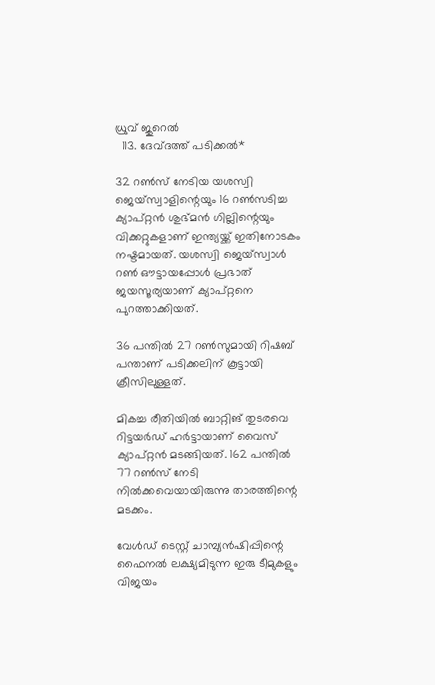ധ്രുവ് ജുറെല്‍
  113. ദേവ്ദത്ത് പടിക്കല്‍*

32 റണ്‍സ് നേടിയ യശസ്വി ജെയ്‌സ്വാളിന്റെയും 16 റണ്‍സടിച്ച ക്യാപ്റ്റന്‍ ശുഭ്മന്‍ ഗില്ലിന്റെയും വിക്കറ്റുകളാണ് ഇന്ത്യയ്ക്ക് ഇതിനോടകം നഷ്ടമായത്. യശസ്വി ജെയ്‌സ്വാള്‍ റണ്‍ ഔട്ടായപ്പോള്‍ പ്രഭാത് ജയസൂര്യയാണ് ക്യാപ്റ്റനെ പുറത്താക്കിയത്.

36 പന്തില്‍ 27 റണ്‍സുമായി റിഷബ് പന്താണ് പടിക്കലിന് കൂട്ടായി ക്രീസിലുള്ളത്.

മികച്ച രീതിയില്‍ ബാറ്റിങ് തുടരവെ റിട്ടയര്‍ഡ് ഹര്‍ട്ടായാണ് വൈസ് ക്യാപ്റ്റന്‍ മടങ്ങിയത്. 162 പന്തില്‍ 77 റണ്‍സ് നേടി നില്‍ക്കവെയായിരുന്നു താരത്തിന്റെ മടക്കം.

വേള്‍ഡ് ടെസ്റ്റ് ചാമ്പ്യന്‍ഷിപ്പിന്റെ ഫൈനല്‍ ലക്ഷ്യമിടുന്ന ഇരു ടീമുകളും വിജയം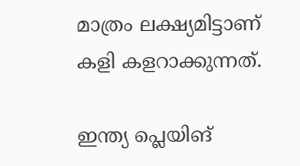മാത്രം ലക്ഷ്യമിട്ടാണ് കളി കളറാക്കുന്നത്.

ഇന്ത്യ പ്ലെയിങ്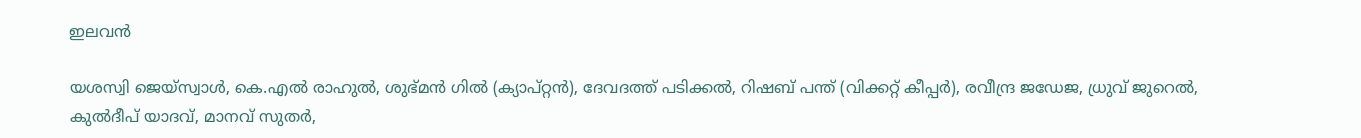ഇലവന്‍

യശസ്വി ജെയ്‌സ്വാള്‍, കെ.എല്‍ രാഹുല്‍, ശുഭ്മന്‍ ഗില്‍ (ക്യാപ്റ്റന്‍), ദേവദത്ത് പടിക്കല്‍, റിഷബ് പന്ത് (വിക്കറ്റ് കീപ്പര്‍), രവീന്ദ്ര ജഡേജ, ധ്രുവ് ജുറെല്‍, കുല്‍ദീപ് യാദവ്, മാനവ് സുതര്‍,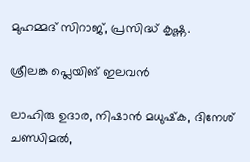മുഹമ്മദ് സിറാജ്, പ്രസിദ്ധ് കൃഷ്ണ.

ശ്രീലങ്ക പ്ലെയിങ് ഇലവന്‍

ലാഹിരു ഉദാര, നിഷാന്‍ മധുഷ്‌ക, ദിനേശ് ചണ്ഡിമല്‍,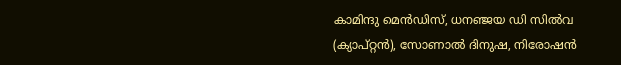കാമിന്ദു മെന്‍ഡിസ്, ധനഞ്ജയ ഡി സില്‍വ (ക്യാപ്റ്റന്‍), സോണാല്‍ ദിനുഷ, നിരോഷന്‍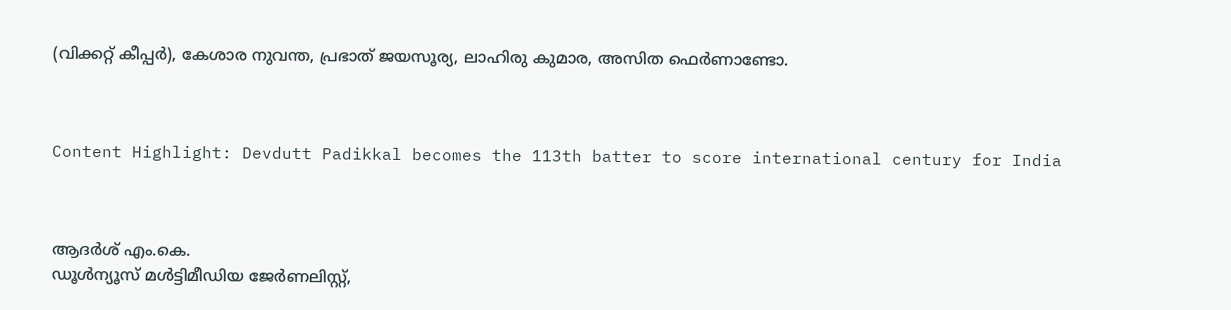(വിക്കറ്റ് കീപ്പര്‍), കേശാര നുവന്ത, പ്രഭാത് ജയസൂര്യ, ലാഹിരു കുമാര, അസിത ഫെര്‍ണാണ്ടോ.



Content Highlight: Devdutt Padikkal becomes the 113th batter to score international century for India



ആദർശ് എം.കെ.
ഡൂള്‍ന്യൂസ് മള്‍ട്ടിമീഡിയ ജേര്‍ണലിസ്റ്റ്,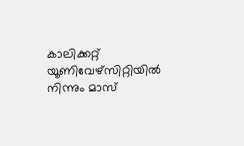കാലിക്കറ്റ് യൂണിവേഴ്സിറ്റിയില്‍ നിന്നും മാസ്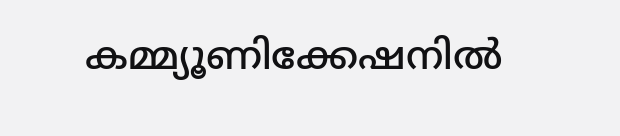കമ്മ്യൂണിക്കേഷനില്‍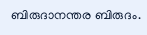ബിരുദാനന്തര ബിരുദം.